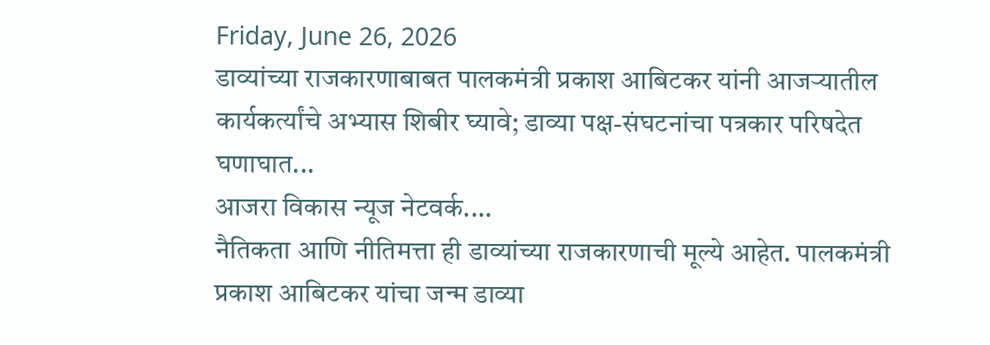Friday, June 26, 2026
डाव्यांच्या राजकारणाबाबत पालकमंत्री प्रकाश आबिटकर यांनी आजऱ्यातील कार्यकर्त्यांचे अभ्यास शिबीर घ्यावे; डाव्या पक्ष-संघटनांचा पत्रकार परिषदेत घणाघात...
आजरा विकास न्यूज नेटवर्क....
नैतिकता आणि नीतिमत्ता ही डाव्यांच्या राजकारणाची मूल्ये आहेत. पालकमंत्री प्रकाश आबिटकर यांचा जन्म डाव्या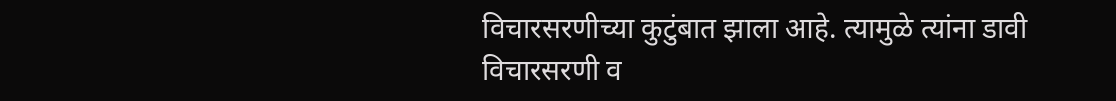विचारसरणीच्या कुटुंबात झाला आहे. त्यामुळे त्यांना डावी विचारसरणी व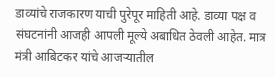डाव्यांचे राजकारण याची पुरेपूर माहिती आहे. डाव्या पक्ष व संघटनांनी आजही आपली मूल्ये अबाधित ठेवली आहेत. मात्र मंत्री आबिटकर यांचे आजऱ्यातील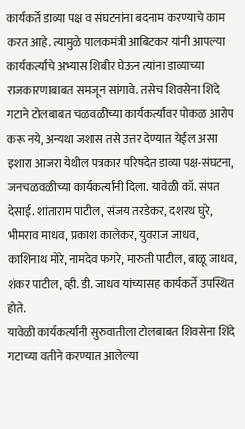कार्यकर्ते डाव्या पक्ष व संघटनांना बदनाम करण्याचे काम करत आहे. त्यामुळे पालकमंत्री आबिटकर यांनी आपल्या कार्यकर्त्यांचे अभ्यास शिबीर घेऊन त्यांना डाव्याच्या राजकारणाबाबत समजून सांगावे. तसेच शिवसेना शिंदे गटाने टोलबाबत चळवळीच्या कार्यकर्त्यांवर पोकळ आरोप करू नये, अन्यथा जशास तसे उत्तर देण्यात येईल असा इशारा आजरा येथील पत्रकार परिषदेत डाव्या पक्ष-संघटना, जनचळवळीच्या कार्यकर्त्यांनी दिला. यावेळी कॉ. संपत देसाई. शांताराम पाटील, संजय तरडेकर, दशरथ घुरे, भीमराव माधव, प्रकाश कालेकर, युवराज जाधव, काशिनाथ मोरे, नामदेव फगरे, मारुती पाटील, बाळू जाधव, शंकर पाटील, व्ही. डी. जाधव यांच्यासह कार्यकर्ते उपस्थित होते.
यावेळी कार्यकर्त्यांनी सुरुवातीला टोलबाबत शिवसेना शिंदे गटाच्या वतीने करण्यात आलेल्या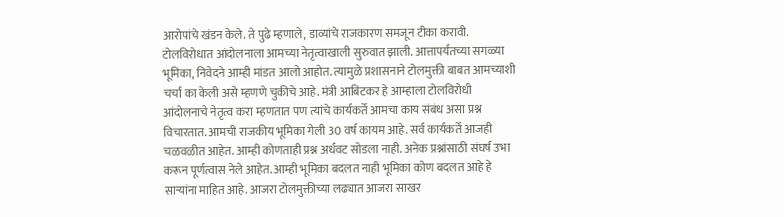आरोपांचे खंडन केले. ते पुढे म्हणाले, डाव्यांचे राजकारण समजून टीका करावी. टोलविरोधात आंदोलनाला आमच्या नेतृत्वाखाली सुरुवात झाली. आत्तापर्यंतच्या सगळ्या भूमिका, निवेदने आम्ही मांडत आलो आहोत. त्यामुळे प्रशासनाने टोलमुक्ती बाबत आमच्याशी चर्चा का केली असे म्हणणे चुकीचे आहे. मंत्री आबिटकर हे आम्हाला टोलविरोधी आंदोलनाचे नेतृत्व करा म्हणतात पण त्यांचे कार्यकर्ते आमचा काय संबंध असा प्रश्न विचारतात. आमची राजकीय भूमिका गेली 30 वर्ष कायम आहे. सर्व कार्यकर्ते आजही चळवळीत आहेत. आम्ही कोणताही प्रश्न अर्धवट सोडला नाही. अनेक प्रश्नांसाठी संघर्ष उभा करून पूर्णत्वास नेले आहेत. आम्ही भूमिका बदलत नाही भूमिका कोण बदलत आहे हे साऱ्यांना माहित आहे. आजरा टोलमुक्तीच्या लढ्यात आजरा साखर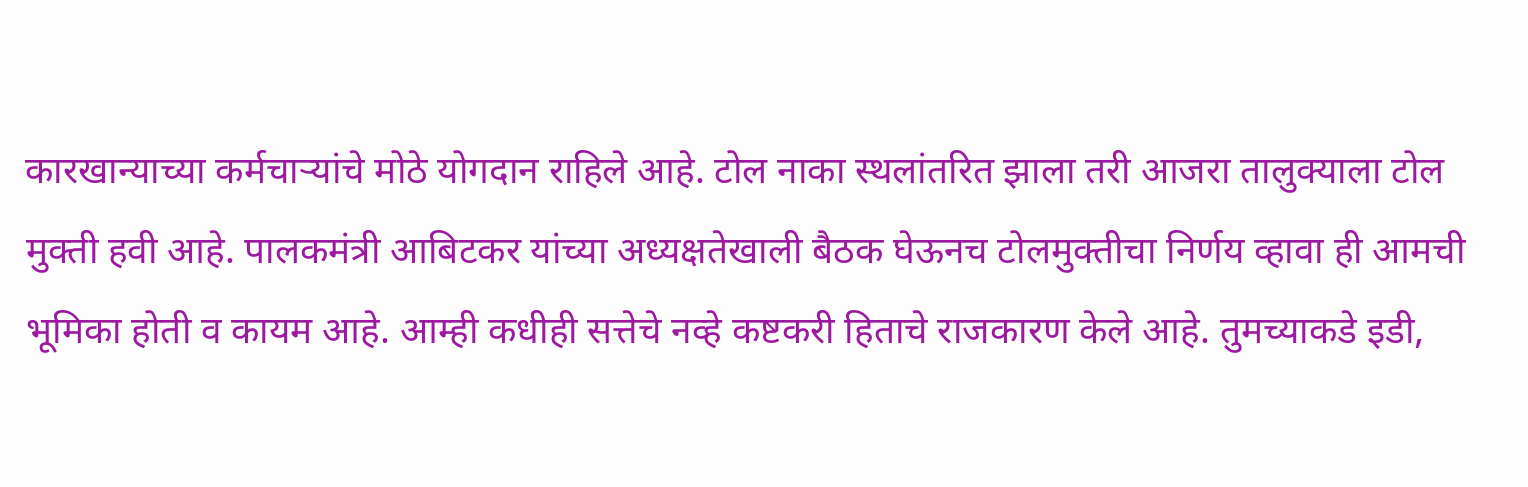कारखान्याच्या कर्मचाऱ्यांचे मोठे योगदान राहिले आहे. टोल नाका स्थलांतरित झाला तरी आजरा तालुक्याला टोल मुक्ती हवी आहे. पालकमंत्री आबिटकर यांच्या अध्यक्षतेखाली बैठक घेऊनच टोलमुक्तीचा निर्णय व्हावा ही आमची भूमिका होती व कायम आहे. आम्ही कधीही सत्तेचे नव्हे कष्टकरी हिताचे राजकारण केले आहे. तुमच्याकडे इडी,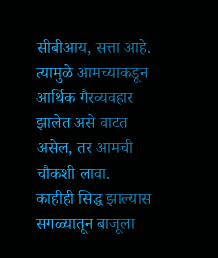सीबीआय, सत्ता आहे. त्यामुळे आमच्याकडून आर्थिक गैरव्यवहार झालेत असे वाटत असेल, तर आमची चौकशी लावा. काहीही सिद्ध झाल्यास सगळ्यातून बाजूला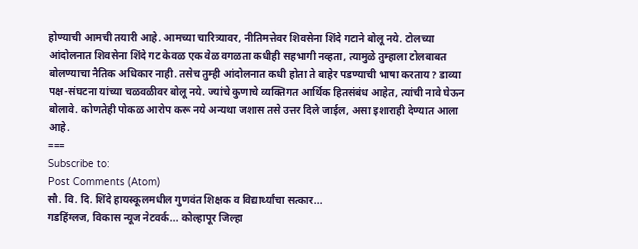होण्याची आमची तयारी आहे. आमच्या चारित्र्यावर, नीतिमत्तेवर शिवसेना शिंदे गटाने बोलू नये. टोलच्या आंदोलनात शिवसेना शिंदे गट केवळ एक वेळ वगळता कधीही सहभागी नव्हता, त्यामुळे तुम्हाला टोलबाबत बोलण्याचा नैतिक अधिकार नाही. तसेच तुम्ही आंदोलनात कधी होता ते बाहेर पडण्याची भाषा करताय? डाव्या पक्ष-संघटना यांच्या चळवळीवर बोलू नये. ज्यांचे कुणाचे व्यक्तिगत आर्थिक हितसंबंध आहेत, त्यांची नावे घेऊन बोलावे. कोणतेही पोकळ आरोप करू नये अन्यथा जशास तसे उत्तर दिले जाईल, असा इशाराही देण्यात आला आहे.
===
Subscribe to:
Post Comments (Atom)
सौ. वि. दि. शिंदे हायस्कूलमधील गुणवंत शिक्षक व विद्यार्थ्यांचा सत्कार...
गडहिंग्लज, विकास न्यूज नेटवर्क... कोल्हापूर जिल्हा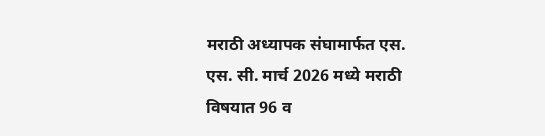मराठी अध्यापक संघामार्फत एस. एस. सी. मार्च 2026 मध्ये मराठी विषयात 96 व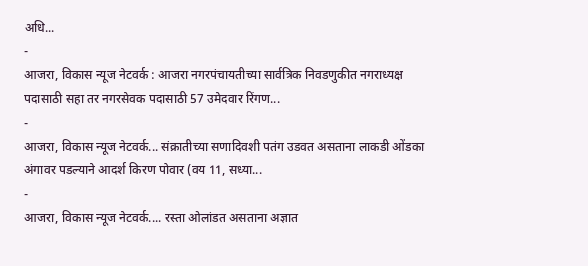अधि...
-
आजरा, विकास न्यूज नेटवर्क : आजरा नगरपंचायतीच्या सार्वत्रिक निवडणुकीत नगराध्यक्ष पदासाठी सहा तर नगरसेवक पदासाठी 57 उमेदवार रिंगण...
-
आजरा, विकास न्यूज नेटवर्क... संक्रातीच्या सणादिवशी पतंग उडवत असताना लाकडी ओंडका अंगावर पडल्याने आदर्श किरण पोवार (वय 11, सध्या...
-
आजरा, विकास न्यूज नेटवर्क.... रस्ता ओलांडत असताना अज्ञात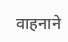वाहनाने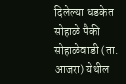दिलेल्या धडकेत सोहाळे पैकी सोहाळेवाडी (ता. आजरा) येथील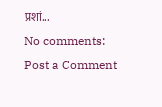प्रशां...
No comments:
Post a Comment